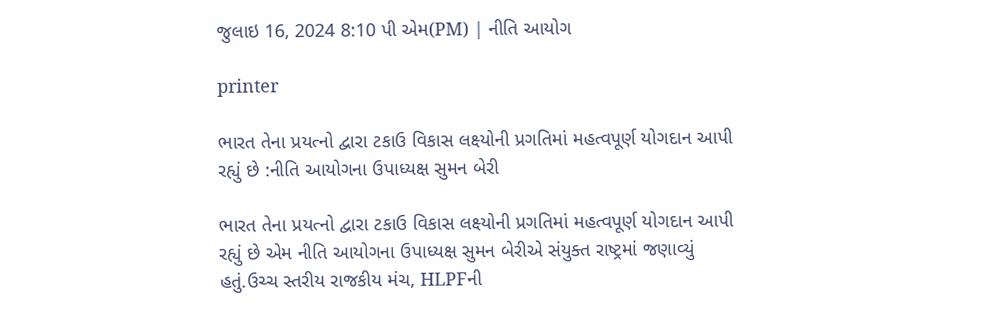જુલાઇ 16, 2024 8:10 પી એમ(PM) | નીતિ આયોગ

printer

ભારત તેના પ્રયત્નો દ્વારા ટકાઉ વિકાસ લક્ષ્યોની પ્રગતિમાં મહત્વપૂર્ણ યોગદાન આપી રહ્યું છે :નીતિ આયોગના ઉપાધ્યક્ષ સુમન બેરી

ભારત તેના પ્રયત્નો દ્વારા ટકાઉ વિકાસ લક્ષ્યોની પ્રગતિમાં મહત્વપૂર્ણ યોગદાન આપી રહ્યું છે એમ નીતિ આયોગના ઉપાધ્યક્ષ સુમન બેરીએ સંયુક્ત રાષ્ટ્રમાં જણાવ્યું હતું.ઉચ્ચ સ્તરીય રાજકીય મંચ, HLPFની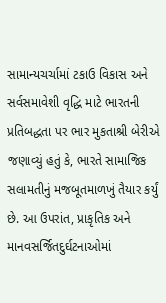સામાન્યચર્ચામાં ટકાઉ વિકાસ અને સર્વસમાવેશી વૃદ્ધિ માટે ભારતની પ્રતિબદ્ધતા પર ભાર મુકતાશ્રી બેરીએ જણાવ્યું હતું કે, ભારતે સામાજિક સલામતીનું મજબૂતમાળખું તૈયાર કર્યું છે. આ ઉપરાંત, પ્રાકૃતિક અને માનવસર્જિતદુર્ઘટનાઓમાં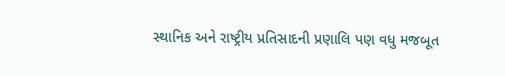સ્થાનિક અને રાષ્ટ્રીય પ્રતિસાદની પ્રણાલિ પણ વધુ મજબૂત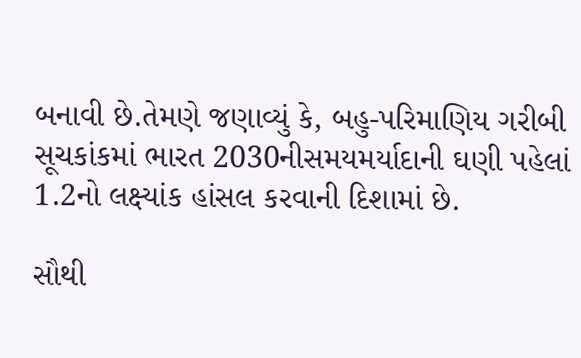બનાવી છે.તેમણે જણાવ્યું કે, બહુ-પરિમાણિય ગરીબી સૂચકાંકમાં ભારત 2030નીસમયમર્યાદાની ઘણી પહેલાં 1.2નો લક્ષ્યાંક હાંસલ કરવાની દિશામાં છે.

સૌથી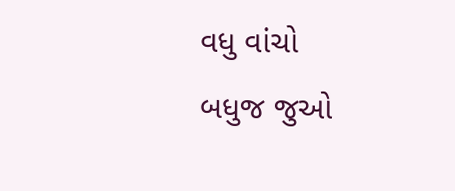વધુ વાંચો
બધુજ જુઓ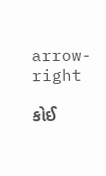arrow-right

કોઈ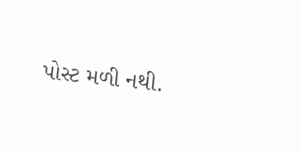પોસ્ટ મળી નથી.